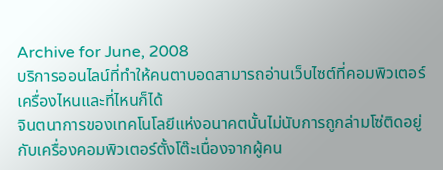Archive for June, 2008
บริการออนไลน์ที่ทำให้คนตาบอดสามารถอ่านเว็บไซต์ที่คอมพิวเตอร์เครื่องไหนและที่ไหนก็ได้
จินตนาการของเทคโนโลยีแห่งอนาคตนั้นไม่นับการถูกล่ามโซ่ติดอยู่กับเครื่องคอมพิวเตอร์ตั้งโต๊ะเนื่องจากผู้คน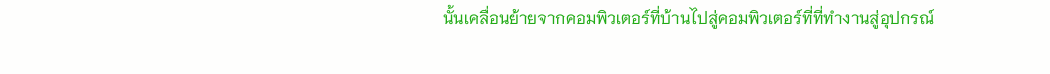นั้นเคลื่อนย้ายจากคอมพิวเตอร์ที่บ้านไปสู่คอมพิวเตอร์ที่ที่ทำงานสู่อุปกรณ์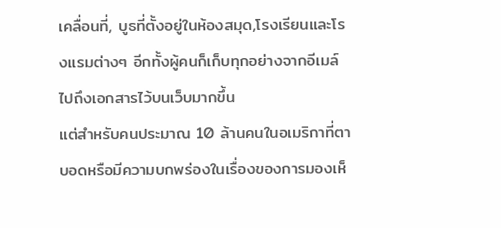เคลื่อนที่, บูธที่ตั้งอยู่ในห้องสมุด,โรงเรียนและโรงแรมต่างๆ อีกทั้งผู้คนก็เก็บทุกอย่างจากอีเมล์ไปถึงเอกสารไว้บนเว็บมากขึ้น
แต่สำหรับคนประมาณ 10 ล้านคนในอเมริกาที่ตาบอดหรือมีความบกพร่องในเรื่องของการมองเห็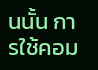นนั้น การใช้คอม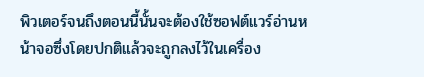พิวเตอร์จนถึงตอนนี้นั้นจะต้องใช้ซอฟต์แวร์อ่านหน้าจอซึ่งโดยปกติแล้วจะถูกลงไว้ในเครื่อง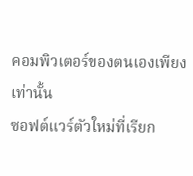คอมพิวเตอร์ของตนเองเพียงเท่านั้น
ซอฟต์แวร์ตัวใหม่ที่เรียก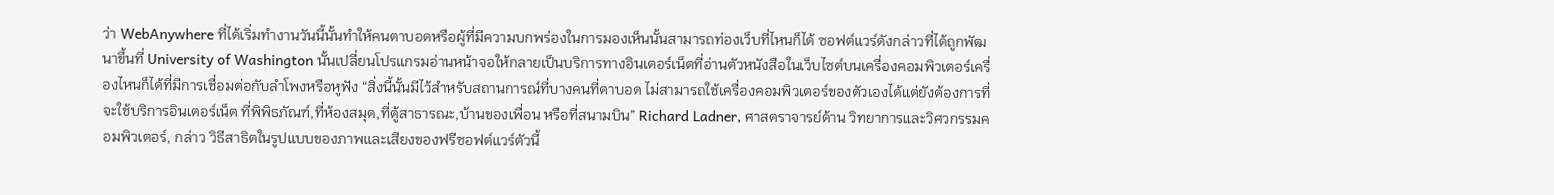ว่า WebAnywhere ที่ได้เริ่มทำงานวันนี้นั้นทำให้คนตาบอดหรือผู้ที่มีความบกพร่องในการมองเห็นนั้นสามารถท่องเว็บที่ไหนก็ได้ ซอฟต์แวร์ดังกล่าวที่ได้ถูกพัฒนาขึ้นที่ University of Washington นั้นเปลี่ยนโปรแกรมอ่านหน้าจอให้กลายเป็นบริการทางอินเตอร์เน็ตที่อ่านตัวหนังสือในเว็บไซต์บนเครื่องคอมพิวเตอร์เครื่องไหนก็ได้ที่มีการเชื่อมต่อกับลำโพงหรือหูฟัง “สิ่งนี้นั้นมีไว้สำหรับสถานการณ์ที่บางคนที่ตาบอด ไม่สามารถใช้เครื่องคอมพิวเตอร์ของตัวเองได้แต่ยังต้องการที่จะใช้บริการอินเตอร์เน็ต ที่พิพิธภัณฑ์,ที่ห้องสมุด,ที่ตู้สาธารณะ,บ้านของเพื่อน หรือที่สนามบิน” Richard Ladner, ศาสตราจารย์ด้าน วิทยาการและวิศวกรรมคอมพิวเตอร์, กล่าว วิธีสาธิตในรูปแบบของภาพและเสียงของฟรีซอฟต์แวร์ตัวนี้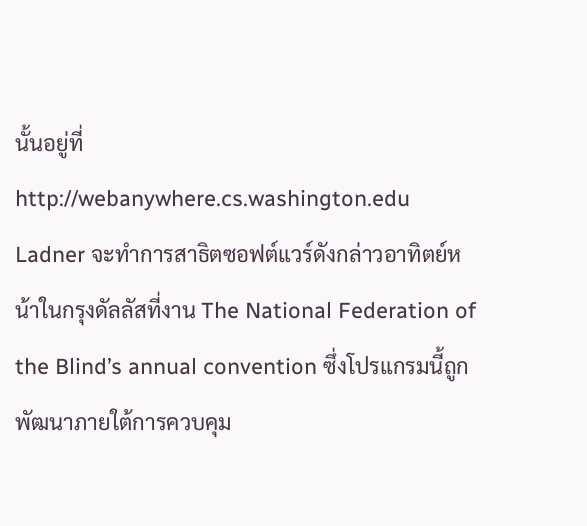นั้นอยู่ที่ http://webanywhere.cs.washington.edu
Ladner จะทำการสาธิตซอฟต์แวร์ดังกล่าวอาทิตย์หน้าในกรุงดัลลัสที่งาน The National Federation of the Blind’s annual convention ซึ่งโปรแกรมนี้ถูกพัฒนาภายใต้การควบคุม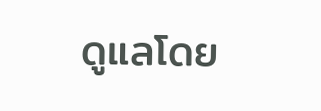ดูแลโดย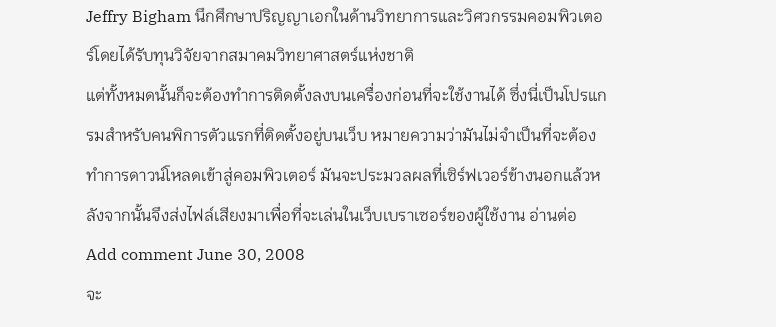Jeffry Bigham นึกศึกษาปริญญาเอกในด้านวิทยาการและวิศวกรรมคอมพิวเตอร์โดยได้รับทุนวิจัยจากสมาคมวิทยาศาสตร์แห่งชาติ
แต่ทั้งหมดนั้นก็จะต้องทำการติดตั้งลงบนเครื่องก่อนที่จะใช้งานได้ ซึ่งนี่เป็นโปรแกรมสำหรับคนพิการตัวแรกที่ติดตั้งอยู่บนเว็บ หมายความว่ามันไม่จำเป็นที่จะต้องทำการดาวน์โหลดเข้าสู่คอมพิวเตอร์ มันจะประมวลผลที่เซิร์ฟเวอร์ข้างนอกแล้วหลังจากนั้นจึงส่งไฟล์เสียงมาเพื่อที่จะเล่นในเว็บเบราเซอร์ของผู้ใช้งาน อ่านต่อ
Add comment June 30, 2008
จะ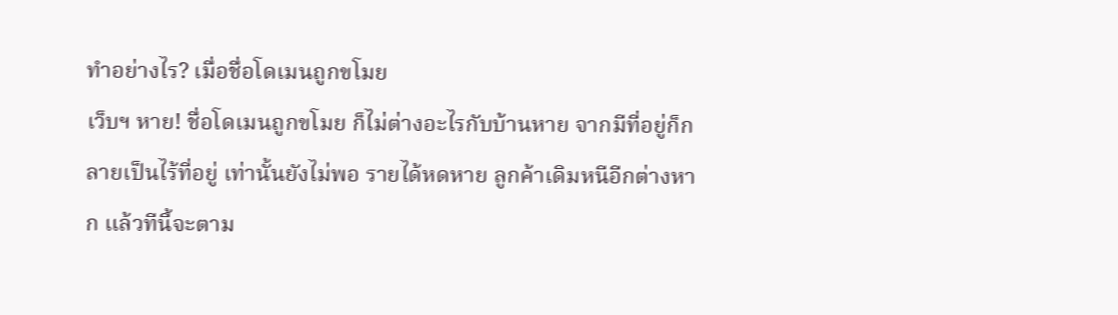ทำอย่างไร? เมื่อชื่อโดเมนถูกขโมย
เว็บฯ หาย! ชื่อโดเมนถูกขโมย ก็ไม่ต่างอะไรกับบ้านหาย จากมีที่อยู่ก็กลายเป็นไร้ที่อยู่ เท่านั้นยังไม่พอ รายได้หดหาย ลูกค้าเดิมหนีอีกต่างหาก แล้วทีนี้จะตาม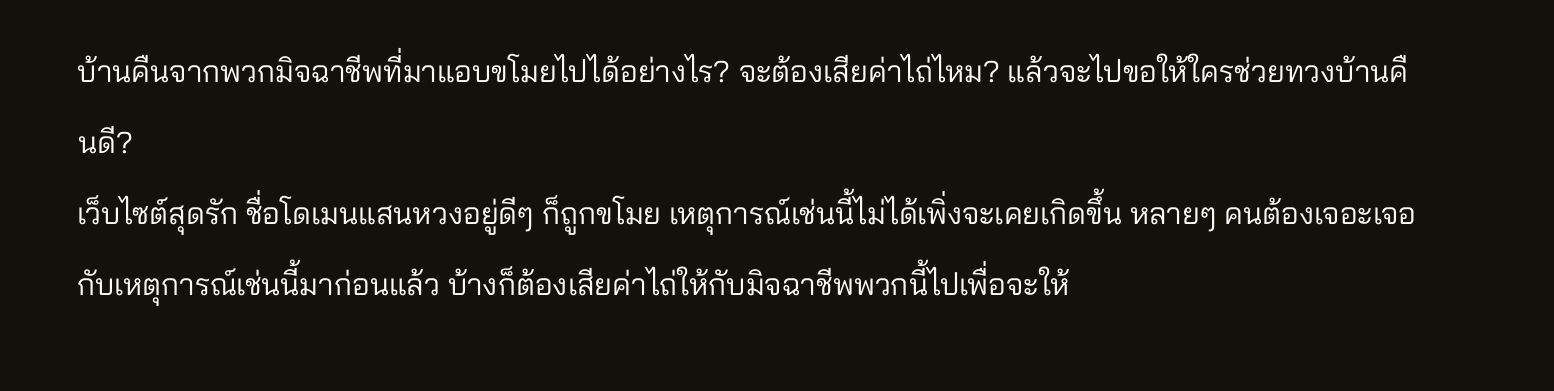บ้านคืนจากพวกมิจฉาชีพที่มาแอบขโมยไปได้อย่างไร? จะต้องเสียค่าไถ่ไหม? แล้วจะไปขอให้ใครช่วยทวงบ้านคืนดี?
เว็บไซต์สุดรัก ชื่อโดเมนแสนหวงอยู่ดีๆ ก็ถูกขโมย เหตุการณ์เช่นนี้ไม่ได้เพิ่งจะเคยเกิดขึ้น หลายๆ คนต้องเจอะเจอกับเหตุการณ์เช่นนี้มาก่อนแล้ว บ้างก็ต้องเสียค่าไถ่ให้กับมิจฉาชีพพวกนี้ไปเพื่อจะให้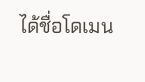ได้ชื่อโดเมน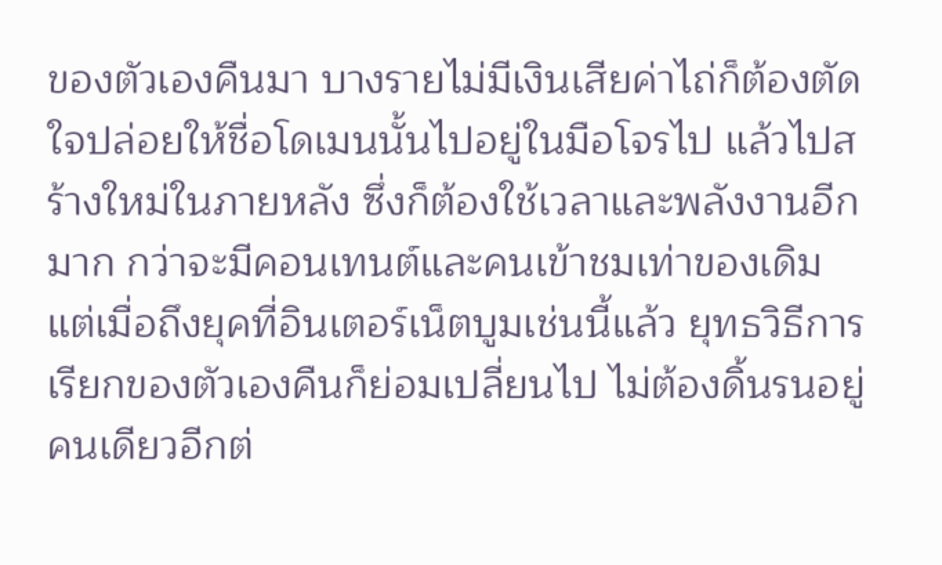ของตัวเองคืนมา บางรายไม่มีเงินเสียค่าไถ่ก็ต้องตัดใจปล่อยให้ชื่อโดเมนนั้นไปอยู่ในมือโจรไป แล้วไปสร้างใหม่ในภายหลัง ซึ่งก็ต้องใช้เวลาและพลังงานอีกมาก กว่าจะมีคอนเทนต์และคนเข้าชมเท่าของเดิม
แต่เมื่อถึงยุคที่อินเตอร์เน็ตบูมเช่นนี้แล้ว ยุทธวิธีการเรียกของตัวเองคืนก็ย่อมเปลี่ยนไป ไม่ต้องดิ้นรนอยู่คนเดียวอีกต่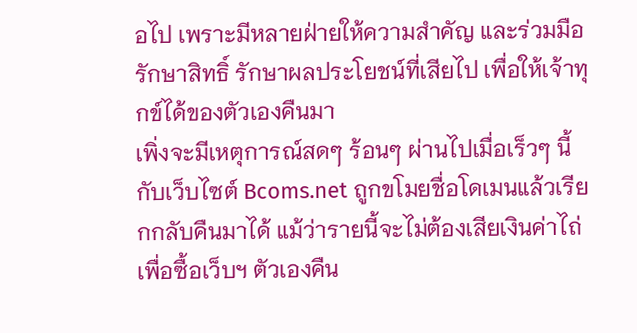อไป เพราะมีหลายฝ่ายให้ความสำคัญ และร่วมมือรักษาสิทธิ์ รักษาผลประโยชน์ที่เสียไป เพื่อให้เจ้าทุกข์ได้ของตัวเองคืนมา
เพิ่งจะมีเหตุการณ์สดๆ ร้อนๆ ผ่านไปเมื่อเร็วๆ นี้กับเว็บไซต์ Bcoms.net ถูกขโมยชื่อโดเมนแล้วเรียกกลับคืนมาได้ แม้ว่ารายนี้จะไม่ต้องเสียเงินค่าไถ่เพื่อซื้อเว็บฯ ตัวเองคืน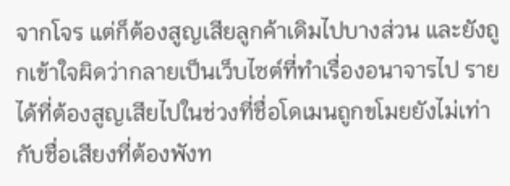จากโจร แต่ก็ต้องสูญเสียลูกค้าเดิมไปบางส่วน และยังถูกเข้าใจผิดว่ากลายเป็นเว็บไซต์ที่ทำเรื่องอนาจารไป รายได้ที่ต้องสูญเสียไปในช่วงที่ชื่อโดเมนถูกขโมยยังไม่เท่ากับชื่อเสียงที่ต้องพังท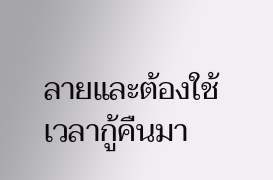ลายและต้องใช้เวลากู้คืนมา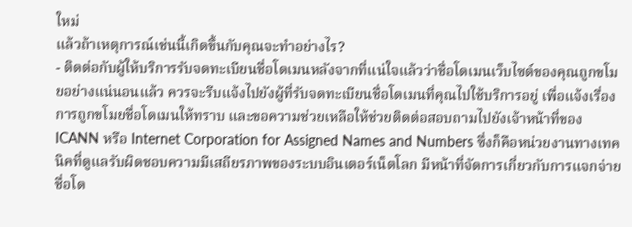ใหม่
แล้วถ้าเหตุการณ์เช่นนี้เกิดขึ้นกับคุณจะทำอย่างไร?
- ติดต่อกับผู้ให้บริการรับจดทะเบียนชื่อโดเมนหลังจากที่แน่ใจแล้วว่าชื่อโดเมนเว็บไซต์ของคุณถูกขโมยอย่างแน่นอนแล้ว ควรจะรีบแจ้งไปยังผู้ที่รับจดทะเบียนชื่อโดเมนที่คุณไปใช้บริการอยู่ เพื่อแจ้งเรื่องการถูกขโมยชื่อโดเมนให้ทราบ และขอความช่วยเหลือให้ช่วยติดต่อสอบถามไปยังเจ้าหน้าที่ของ ICANN หรือ Internet Corporation for Assigned Names and Numbers ซึ่งก็คือหน่วยงานทางเทคนิคที่ดูแลรับผิดชอบความมีเสถียรภาพของระบบอินเตอร์เน็ตโลก มีหน้าที่จัดการเกี่ยวกับการแจกจ่ายชื่อโด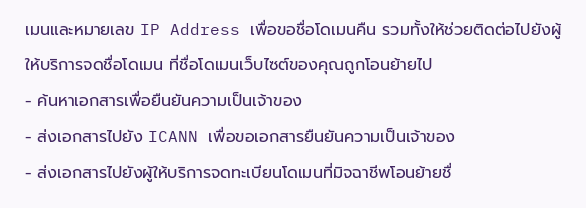เมนและหมายเลข IP Address เพื่อขอชื่อโดเมนคืน รวมทั้งให้ช่วยติดต่อไปยังผู้ให้บริการจดชื่อโดเมน ที่ชื่อโดเมนเว็บไซต์ของคุณถูกโอนย้ายไป
- ค้นหาเอกสารเพื่อยืนยันความเป็นเจ้าของ
- ส่งเอกสารไปยัง ICANN เพื่อขอเอกสารยืนยันความเป็นเจ้าของ
- ส่งเอกสารไปยังผู้ให้บริการจดทะเบียนโดเมนที่มิจฉาชีพโอนย้ายชื่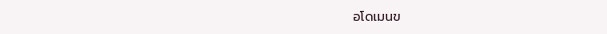อโดเมนข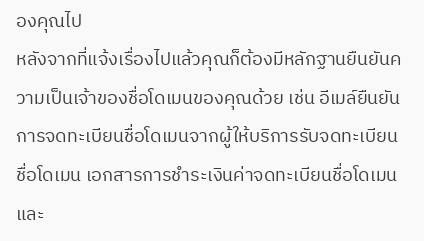องคุณไป
หลังจากที่แจ้งเรื่องไปแล้วคุณก็ต้องมีหลักฐานยืนยันความเป็นเจ้าของชื่อโดเมนของคุณด้วย เช่น อีเมล์ยืนยันการจดทะเบียนชื่อโดเมนจากผู้ให้บริการรับจดทะเบียนชื่อโดเมน เอกสารการชำระเงินค่าจดทะเบียนชื่อโดเมน และ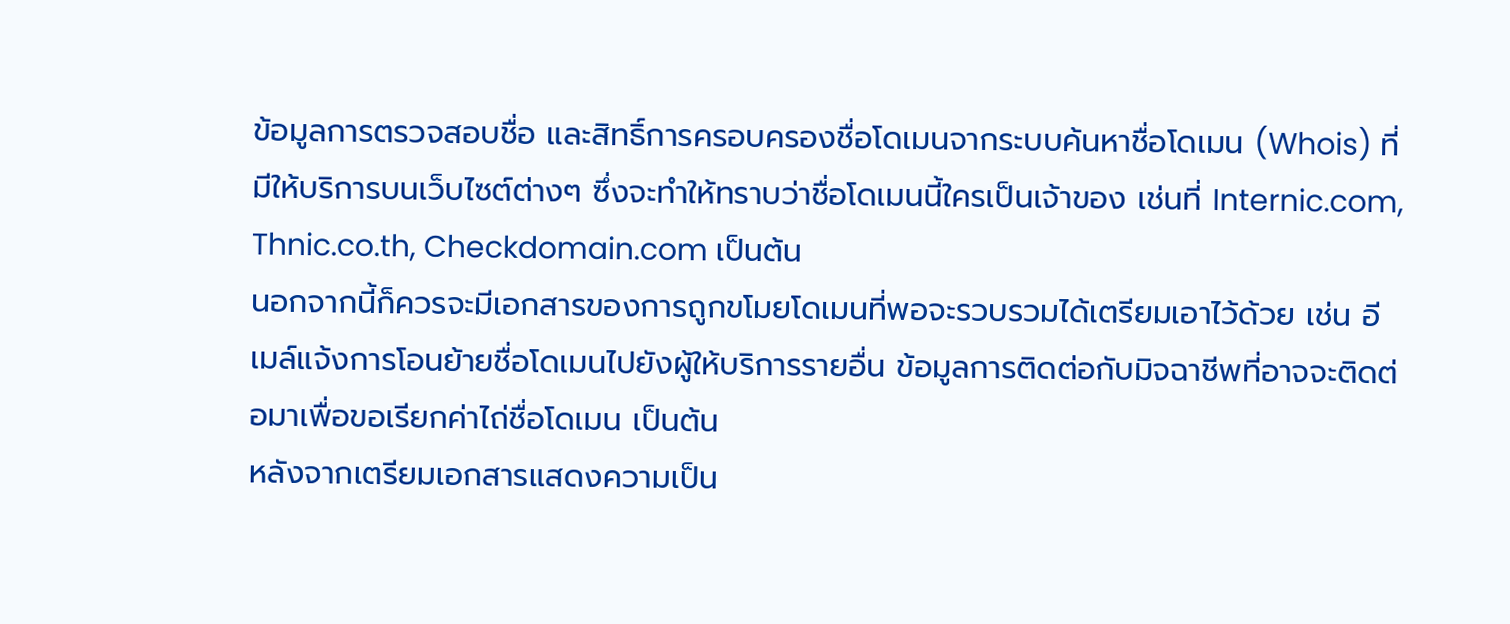ข้อมูลการตรวจสอบชื่อ และสิทธิ์การครอบครองชื่อโดเมนจากระบบค้นหาชื่อโดเมน (Whois) ที่มีให้บริการบนเว็บไซต์ต่างๆ ซึ่งจะทำให้ทราบว่าชื่อโดเมนนี้ใครเป็นเจ้าของ เช่นที่ Internic.com, Thnic.co.th, Checkdomain.com เป็นต้น
นอกจากนี้ก็ควรจะมีเอกสารของการถูกขโมยโดเมนที่พอจะรวบรวมได้เตรียมเอาไว้ด้วย เช่น อีเมล์แจ้งการโอนย้ายชื่อโดเมนไปยังผู้ให้บริการรายอื่น ข้อมูลการติดต่อกับมิจฉาชีพที่อาจจะติดต่อมาเพื่อขอเรียกค่าไถ่ชื่อโดเมน เป็นต้น
หลังจากเตรียมเอกสารแสดงความเป็น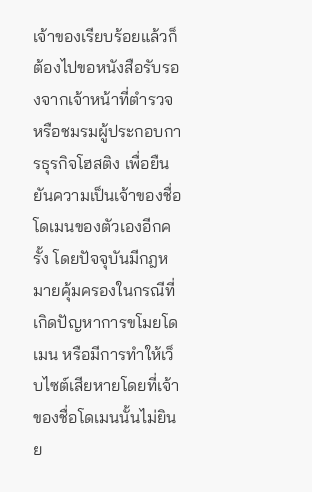เจ้าของเรียบร้อยแล้วก็ต้องไปขอหนังสือรับรองจากเจ้าหน้าที่ตำรวจ หรือชมรมผู้ประกอบการธุรกิจโฮสติง เพื่อยืนยันความเป็นเจ้าของชื่อโดเมนของตัวเองอีกครั้ง โดยปัจจุบันมีกฎหมายคุ้มครองในกรณีที่เกิดปัญหาการขโมยโดเมน หรือมีการทำให้เว็บไซต์เสียหายโดยที่เจ้าของชื่อโดเมนนั้นไม่ยินย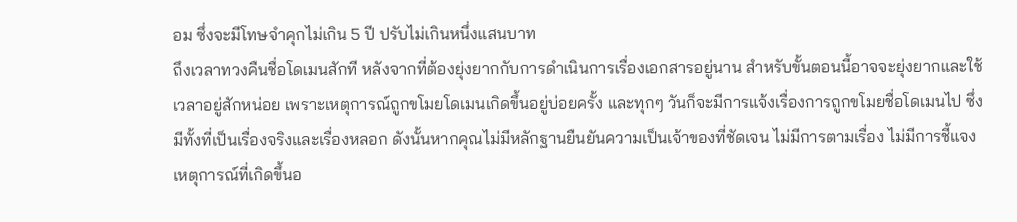อม ซึ่งจะมีโทษจำคุกไม่เกิน 5 ปี ปรับไม่เกินหนึ่งแสนบาท
ถึงเวลาทวงคืนชื่อโดเมนสักที หลังจากที่ต้องยุ่งยากกับการดำเนินการเรื่องเอกสารอยู่นาน สำหรับขั้นตอนนี้อาจจะยุ่งยากและใช้เวลาอยู่สักหน่อย เพราะเหตุการณ์ถูกขโมยโดเมนเกิดขึ้นอยู่บ่อยครั้ง และทุกๆ วันก็จะมีการแจ้งเรื่องการถูกขโมยชื่อโดเมนไป ซึ่งมีทั้งที่เป็นเรื่องจริงและเรื่องหลอก ดังนั้นหากคุณไม่มีหลักฐานยืนยันความเป็นเจ้าของที่ชัดเจน ไม่มีการตามเรื่อง ไม่มีการชี้แจงเหตุการณ์ที่เกิดขึ้นอ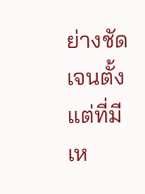ย่างชัดเจนตั้งแต่ที่มีเห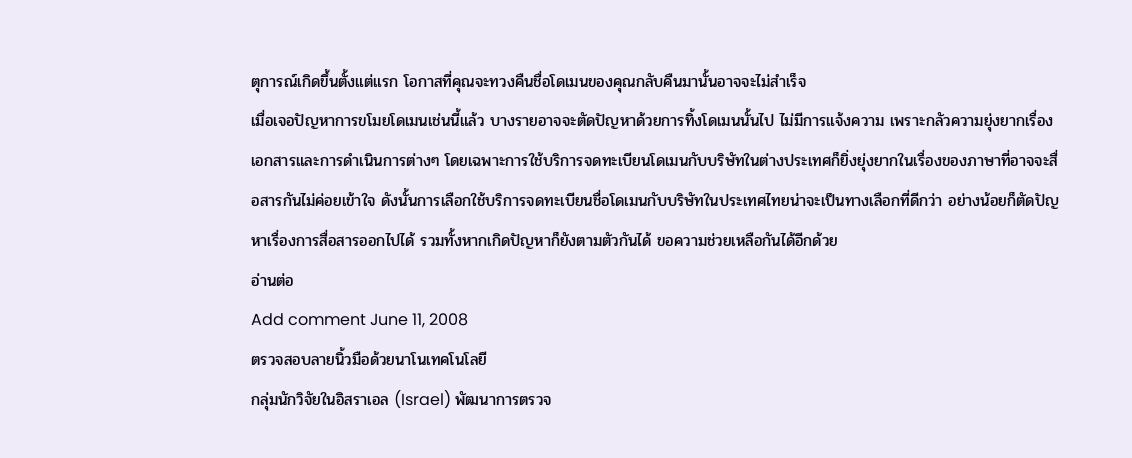ตุการณ์เกิดขึ้นตั้งแต่แรก โอกาสที่คุณจะทวงคืนชื่อโดเมนของคุณกลับคืนมานั้นอาจจะไม่สำเร็จ
เมื่อเจอปัญหาการขโมยโดเมนเช่นนี้แล้ว บางรายอาจจะตัดปัญหาด้วยการทิ้งโดเมนนั้นไป ไม่มีการแจ้งความ เพราะกลัวความยุ่งยากเรื่องเอกสารและการดำเนินการต่างๆ โดยเฉพาะการใช้บริการจดทะเบียนโดเมนกับบริษัทในต่างประเทศก็ยิ่งยุ่งยากในเรื่องของภาษาที่อาจจะสื่อสารกันไม่ค่อยเข้าใจ ดังนั้นการเลือกใช้บริการจดทะเบียนชื่อโดเมนกับบริษัทในประเทศไทยน่าจะเป็นทางเลือกที่ดีกว่า อย่างน้อยก็ตัดปัญหาเรื่องการสื่อสารออกไปได้ รวมทั้งหากเกิดปัญหาก็ยังตามตัวกันได้ ขอความช่วยเหลือกันได้อีกด้วย
อ่านต่อ
Add comment June 11, 2008
ตรวจสอบลายนิ้วมือด้วยนาโนเทคโนโลยี
กลุ่มนักวิจัยในอิสราเอล (Israel) พัฒนาการตรวจ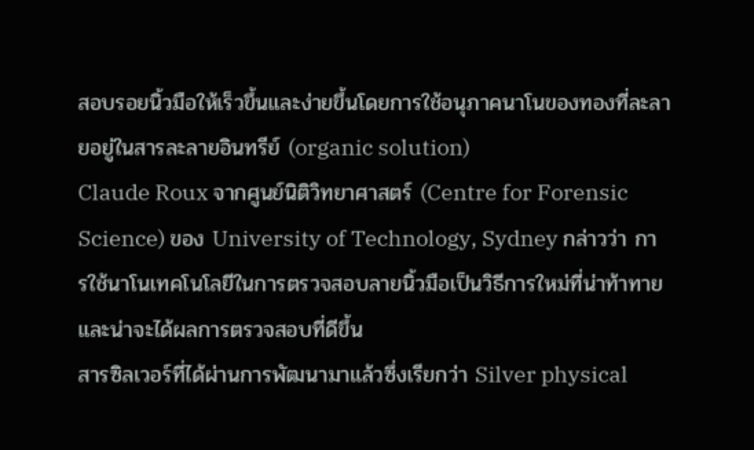สอบรอยนิ้วมือให้เร็วขึ้นและง่ายขึ้นโดยการใช้อนุภาคนาโนของทองที่ละลายอยู่ในสารละลายอินทรีย์ (organic solution)
Claude Roux จากศูนย์นิติวิทยาศาสตร์ (Centre for Forensic Science) ของ University of Technology, Sydney กล่าวว่า การใช้นาโนเทคโนโลยีในการตรวจสอบลายนิ้วมือเป็นวิธีการใหม่ที่น่าท้าทายและน่าจะได้ผลการตรวจสอบที่ดีขึ้น
สารซิลเวอร์ที่ได้ผ่านการพัฒนามาแล้วซึ่งเรียกว่า Silver physical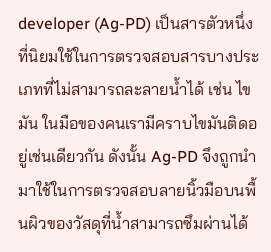developer (Ag-PD) เป็นสารตัวหนึ่งที่นิยมใช้ในการตรวจสอบสารบางประเภทที่ไม่สามารถละลายน้ำได้ เช่น ไขมัน ในมือของคนเรามีคราบไขมันติดอยู่เช่นเดียวกัน ดังนั้น Ag-PD จึงถูกนำมาใช้ในการตรวจสอบลายนิ้วมือบนพื้นผิวของวัสดุที่น้ำสามารถซึมผ่านได้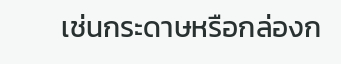เช่นกระดาษหรือกล่องก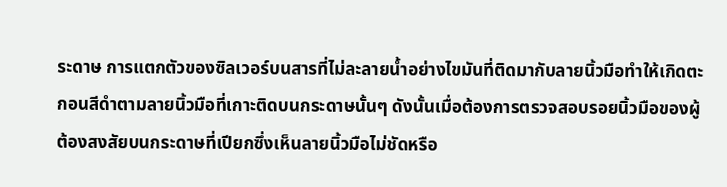ระดาษ การแตกตัวของซิลเวอร์บนสารที่ไม่ละลายน้ำอย่างไขมันที่ติดมากับลายนิ้วมือทำให้เกิดตะกอนสีดำตามลายนิ้วมือที่เกาะติดบนกระดาษนั้นๆ ดังนั้นเมื่อต้องการตรวจสอบรอยนิ้วมือของผู้ต้องสงสัยบนกระดาษที่เปียกซึ่งเห็นลายนิ้วมือไม่ชัดหรือ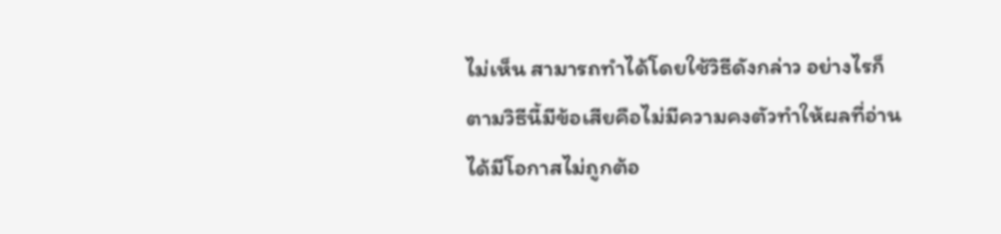ไม่เห็น สามารถทำได้โดยใช้วิธีดังกล่าว อย่างไรก็ตามวิธีนี้มีข้อเสียคือไม่มีความคงตัวทำให้ผลที่อ่านได้มีโอกาสไม่ถูกต้อ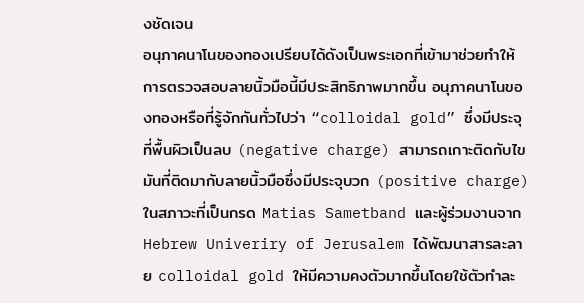งชัดเจน
อนุภาคนาโนของทองเปรียบได้ดังเป็นพระเอกที่เข้ามาช่วยทำให้การตรวจสอบลายนิ้วมือนี้มีประสิทธิภาพมากขึ้น อนุภาคนาโนของทองหรือที่รู้จักกันทั่วไปว่า “colloidal gold” ซึ่งมีประจุที่พื้นผิวเป็นลบ (negative charge) สามารถเกาะติดกับไขมันที่ติดมากับลายนิ้วมือซึ่งมีประจุบวก (positive charge) ในสภาวะที่เป็นกรด Matias Sametband และผู้ร่วมงานจาก Hebrew Univeriry of Jerusalem ได้พัฒนาสารละลาย colloidal gold ให้มีความคงตัวมากขึ้นโดยใช้ตัวทำละ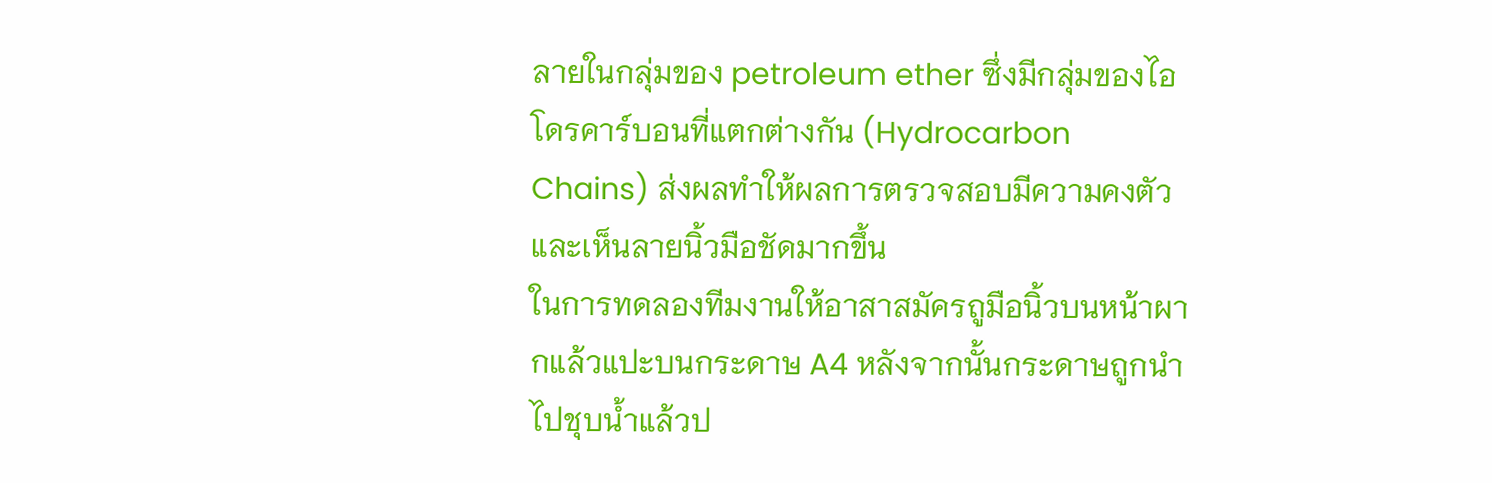ลายในกลุ่มของ petroleum ether ซึ่งมีกลุ่มของไอโดรคาร์บอนที่แตกต่างกัน (Hydrocarbon Chains) ส่งผลทำให้ผลการตรวจสอบมีความคงตัวและเห็นลายนิ้วมือชัดมากขึ้น
ในการทดลองทีมงานให้อาสาสมัครถูมือนิ้วบนหน้าผากแล้วแปะบนกระดาษ A4 หลังจากนั้นกระดาษถูกนำไปชุบน้ำแล้วป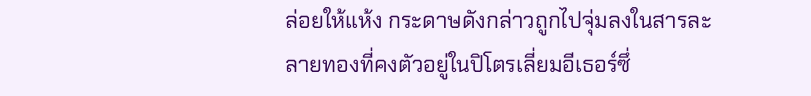ล่อยให้แห้ง กระดาษดังกล่าวถูกไปจุ่มลงในสารละลายทองที่คงตัวอยู่ในปิโตรเลี่ยมอีเธอร์ซึ่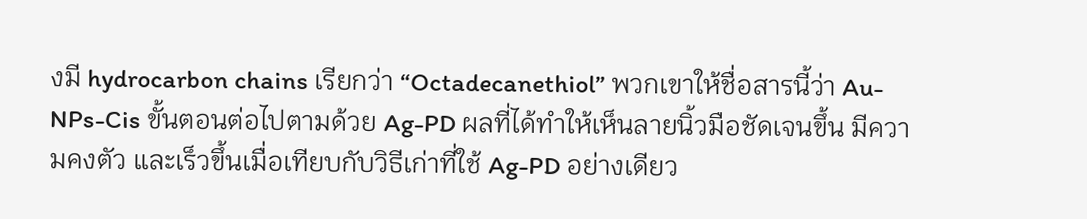งมี hydrocarbon chains เรียกว่า “Octadecanethiol” พวกเขาให้ชื่อสารนี้ว่า Au-NPs-Cis ขั้นตอนต่อไปตามด้วย Ag-PD ผลที่ได้ทำให้เห็นลายนิ้วมือชัดเจนขึ้น มีความคงตัว และเร็วขึ้นเมื่อเทียบกับวิธีเก่าที่ใช้ Ag-PD อย่างเดียว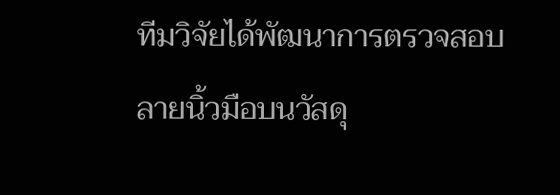ทีมวิจัยได้พัฒนาการตรวจสอบลายนิ้วมือบนวัสดุ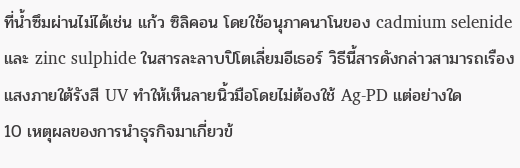ที่น้ำซึมผ่านไม่ได้เช่น แก้ว ซิลิคอน โดยใช้อนุภาคนาโนของ cadmium selenide และ zinc sulphide ในสารละลาบปิโตเลี่ยมอีเธอร์ วิธีนี้สารดังกล่าวสามารถเรืองแสงภายใต้รังสี UV ทำให้เห็นลายนิ้วมือโดยไม่ต้องใช้ Ag-PD แต่อย่างใด
10 เหตุผลของการนำธุรกิจมาเกี่ยวข้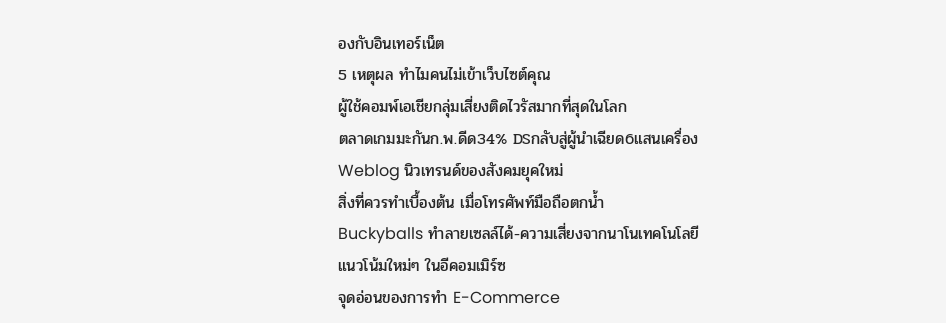องกับอินเทอร์เน็ต
5 เหตุผล ทำไมคนไม่เข้าเว็บไซต์คุณ
ผู้ใช้คอมพ์เอเชียกลุ่มเสี่ยงติดไวรัสมากที่สุดในโลก
ตลาดเกมมะกันก.พ.ดีด34% DSกลับสู่ผู้นำเฉียด6แสนเครื่อง
Weblog นิวเทรนด์ของสังคมยุคใหม่
สิ่งที่ควรทำเบื้องต้น เมื่อโทรศัพท์มือถือตกน้ำ
Buckyballs ทำลายเซลล์ได้-ความเสี่ยงจากนาโนเทคโนโลยี
แนวโน้มใหม่ๆ ในอีคอมเมิร์ซ
จุดอ่อนของการทำ E-Commerce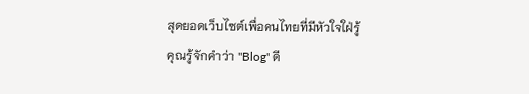สุดยอดเว็บไซต์เพื่อคนไทยที่มีหัวใจใฝ่รู้
คุณรู้จักคำว่า "Blog" ดี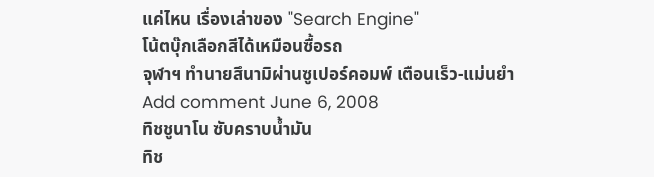แค่ไหน เรื่องเล่าของ "Search Engine"
โน้ตบุ๊กเลือกสีได้เหมือนซื้อรถ
จุฬาฯ ทำนายสึนามิผ่านซูเปอร์คอมพ์ เตือนเร็ว-แม่นยำ
Add comment June 6, 2008
ทิชชูนาโน ซับคราบน้ำมัน
ทิช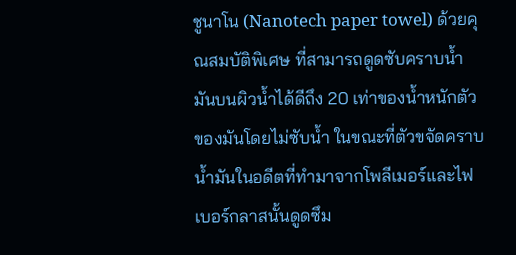ชูนาโน (Nanotech paper towel) ด้วยคุณสมบัติพิเศษ ที่สามารถดูดซับคราบน้ำมันบนผิวน้ำได้ดีถึง 20 เท่าของน้ำหนักตัวของมันโดยไม่ซับน้ำ ในขณะที่ตัวขจัดคราบน้ำมันในอดีตที่ทำมาจากโพลีเมอร์และไฟเบอร์กลาสนั้นดูดซึม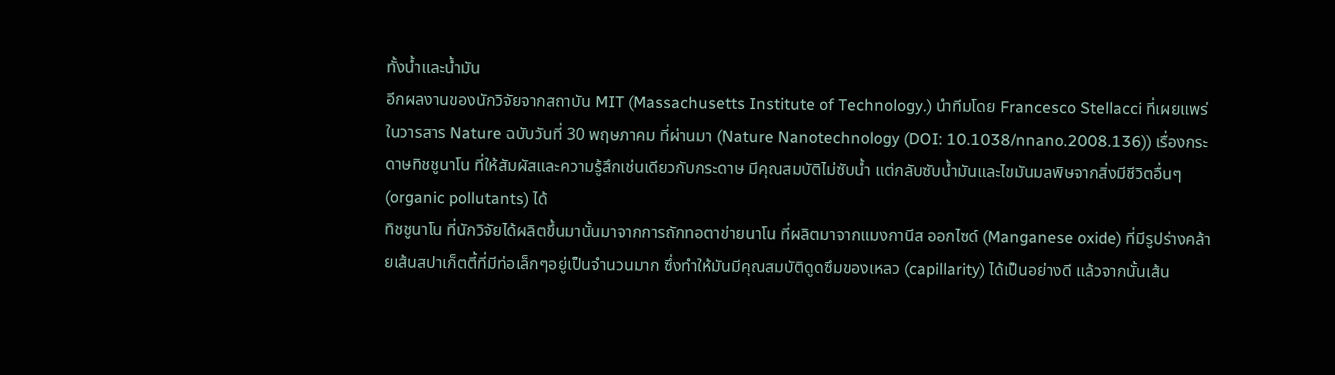ทั้งน้ำและน้ำมัน
อีกผลงานของนักวิจัยจากสถาบัน MIT (Massachusetts Institute of Technology.) นำทีมโดย Francesco Stellacci ที่เผยแพร่ในวารสาร Nature ฉบับวันที่ 30 พฤษภาคม ที่ผ่านมา (Nature Nanotechnology (DOI: 10.1038/nnano.2008.136)) เรื่องกระดาษทิชชูนาโน ที่ให้สัมผัสและความรู้สึกเช่นเดียวกับกระดาษ มีคุณสมบัติไม่ซับน้ำ แต่กลับซับน้ำมันและไขมันมลพิษจากสิ่งมีชีวิตอื่นๆ (organic pollutants) ได้
ทิชชูนาโน ที่นักวิจัยได้ผลิตขึ้นมานั้นมาจากการถักทอตาข่ายนาโน ที่ผลิตมาจากแมงกานีส ออกไซด์ (Manganese oxide) ที่มีรูปร่างคล้ายเส้นสปาเก็ตตี้ที่มีท่อเล็กๆอยู่เป็นจำนวนมาก ซึ่งทำให้มันมีคุณสมบัติดูดซึมของเหลว (capillarity) ได้เป็นอย่างดี แล้วจากนั้นเส้น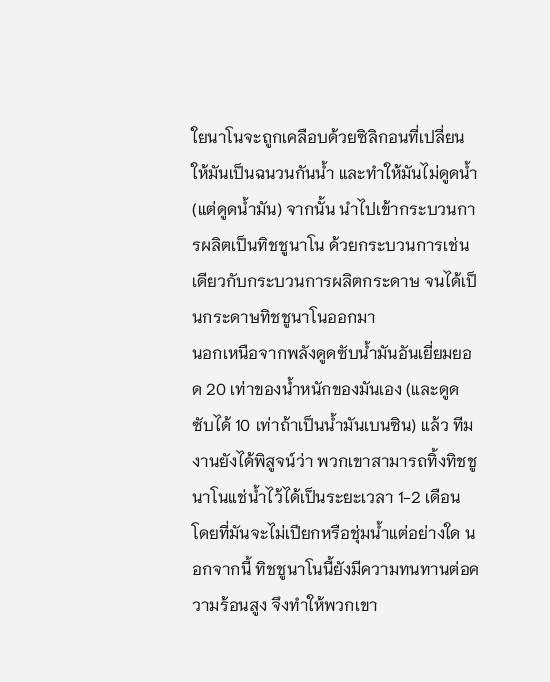ใยนาโนจะถูกเคลือบด้วยซิลิกอนที่เปลี่ยนให้มันเป็นฉนวนกันน้ำ และทำให้มันไม่ดูดน้ำ (แต่ดูดน้ำมัน) จากนั้น นำไปเข้ากระบวนการผลิตเป็นทิชชูนาโน ด้วยกระบวนการเช่นเดียวกับกระบวนการผลิตกระดาษ จนได้เป็นกระดาษทิชชูนาโนออกมา
นอกเหนือจากพลังดูดซับน้ำมันอันเยี่ยมยอด 20 เท่าของน้ำหนักของมันเอง (และดูดซับได้ 10 เท่าถ้าเป็นน้ำมันเบนซิน) แล้ว ทีมงานยังได้พิสูจน์ว่า พวกเขาสามารถทิ้งทิชชูนาโนแช่น้ำไว้ได้เป็นระยะเวลา 1-2 เดือน โดยที่มันจะไม่เปียกหรือชุ่มน้ำแต่อย่างใด นอกจากนี้ ทิชชูนาโนนี้ยังมีความทนทานต่อความร้อนสูง จึงทำให้พวกเขา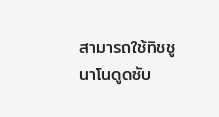สามารถใช้ทิชชูนาโนดูดซับ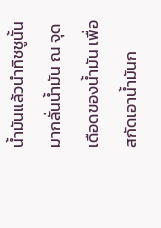น้ำมันแล้วนำทิชชูนั้นมากลั่นน้ำมัน ณ จุดเดือดของน้ำมัน เพื่อสกัดเอาน้ำมันก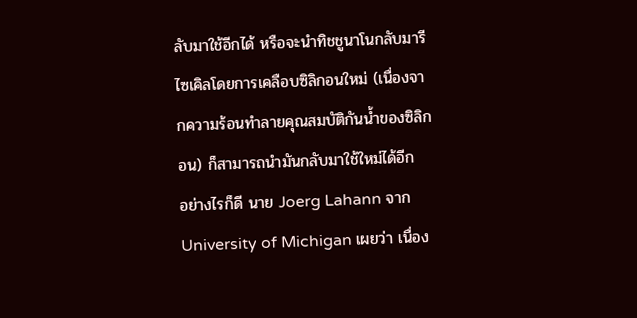ลับมาใช้อีกได้ หรือจะนำทิชชูนาโนกลับมารีไซเคิลโดยการเคลือบซิลิกอนใหม่ (เนื่องจากความร้อนทำลายคุณสมบัติกันน้ำของซิลิกอน) ก็สามารถนำมันกลับมาใช้ใหม่ได้อีก
อย่างไรก็ดี นาย Joerg Lahann จาก University of Michigan เผยว่า เนื่อง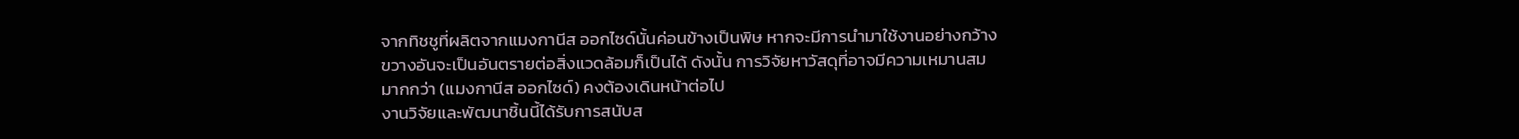จากทิชชูที่ผลิตจากแมงกานีส ออกไซด์นั้นค่อนข้างเป็นพิษ หากจะมีการนำมาใช้งานอย่างกว้างขวางอันจะเป็นอันตรายต่อสิ่งแวดล้อมก็เป็นได้ ดังนั้น การวิจัยหาวัสดุที่อาจมีความเหมานสมมากกว่า (แมงกานีส ออกไซด์) คงต้องเดินหน้าต่อไป
งานวิจัยและพัฒนาชิ้นนี้ได้รับการสนับส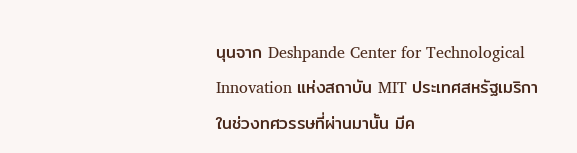นุนจาก Deshpande Center for Technological Innovation แห่งสถาบัน MIT ประเทศสหรัฐเมริกา
ในช่วงทศวรรษที่ผ่านมานั้น มีค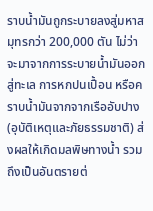ราบน้ำมันถูกระบายลงสู่มหาสมุทรกว่า 200,000 ตัน ไม่ว่าจะมาจากการระบายน้ำมันออกสู่ทะเล การหกปนเปื้อน หรือคราบน้ำมันจากจากเรืออับปาง (อุบัติเหตุและภัยธรรมชาติ) ส่งผลให้เกิดมลพิษทางน้ำ รวมถึงเป็นอันตรายต่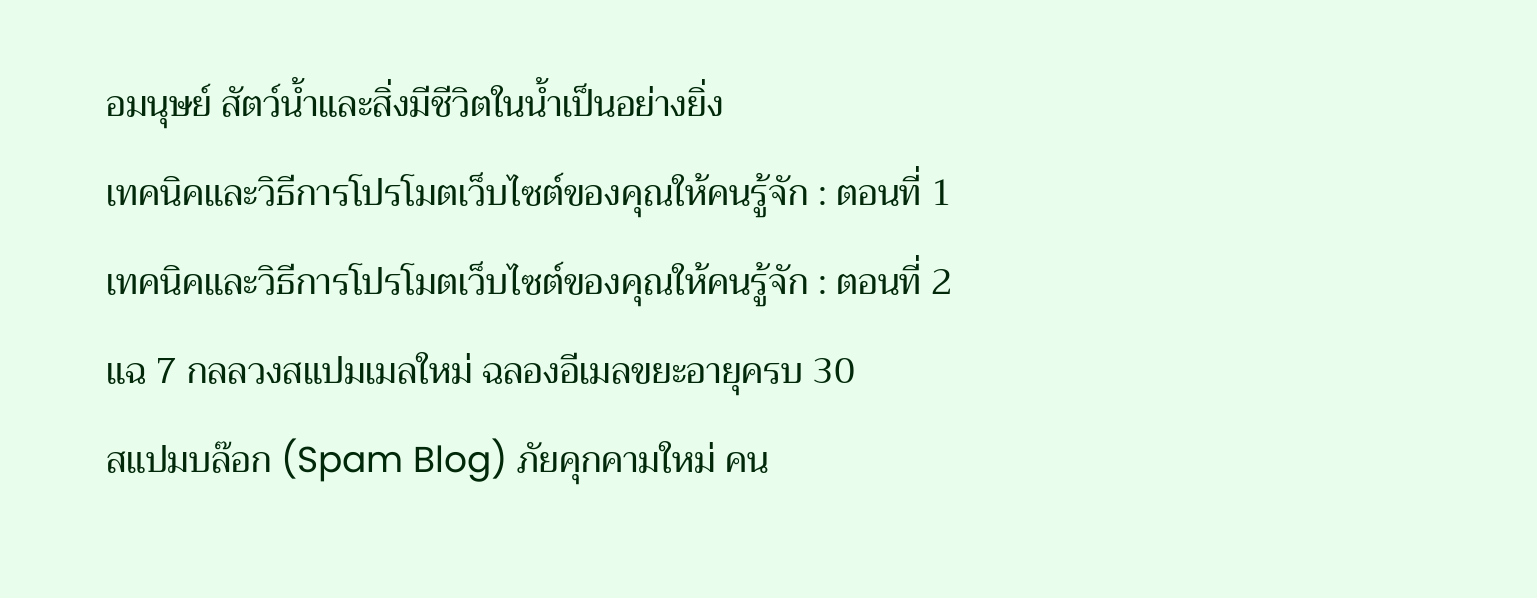อมนุษย์ สัตว์น้ำและสิ่งมีชีวิตในน้ำเป็นอย่างยิ่ง
เทคนิคและวิธีการโปรโมตเว็บไซต์ของคุณให้คนรู้จัก : ตอนที่ 1
เทคนิคและวิธีการโปรโมตเว็บไซต์ของคุณให้คนรู้จัก : ตอนที่ 2
แฉ 7 กลลวงสแปมเมลใหม่ ฉลองอีเมลขยะอายุครบ 30
สแปมบล๊อก (Spam Blog) ภัยคุกคามใหม่ คน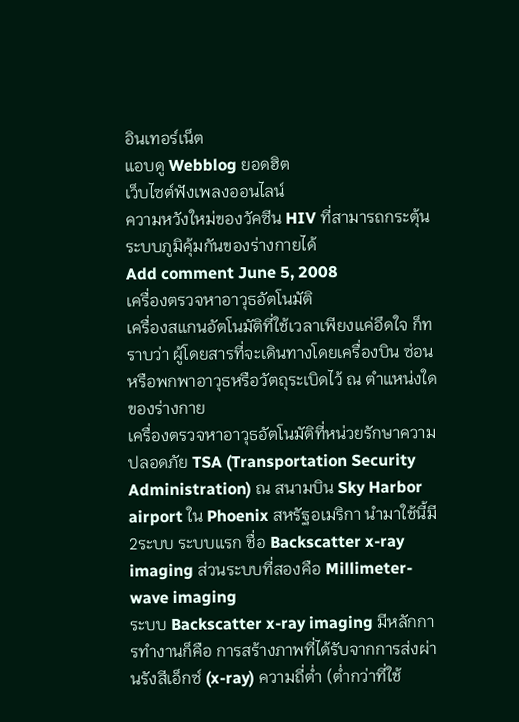อินเทอร์เน็ต
แอบดู Webblog ยอดฮิต
เว็บไซต์ฟังเพลงออนไลน์
ความหวังใหม่ของวัคซีน HIV ที่สามารถกระตุ้นระบบภูมิคุ้มกันของร่างกายได้
Add comment June 5, 2008
เครื่องตรวจหาอาวุธอัตโนมัติ
เครื่องสแกนอัตโนมัติที่ใช้เวลาเพียงแค่อึดใจ ก็ทราบว่า ผู้โดยสารที่จะเดินทางโดยเครื่องบิน ซ่อนหรือพกพาอาวุธหรือวัตถุระเบิดไว้ ณ ตำแหน่งใดของร่างกาย
เครื่องตรวจหาอาวุธอัตโนมัติที่หน่วยรักษาความปลอดภัย TSA (Transportation Security Administration) ณ สนามบิน Sky Harbor airport ใน Phoenix สหรัฐอเมริกา นำมาใช้นี้มี 2ระบบ ระบบแรก ชื่อ Backscatter x-ray imaging ส่วนระบบที่สองคือ Millimeter-wave imaging
ระบบ Backscatter x-ray imaging มีหลักการทำงานก็คือ การสร้างภาพที่ได้รับจากการส่งผ่านรังสีเอ็กซ์ (x-ray) ความถี่ต่ำ (ต่ำกว่าที่ใช้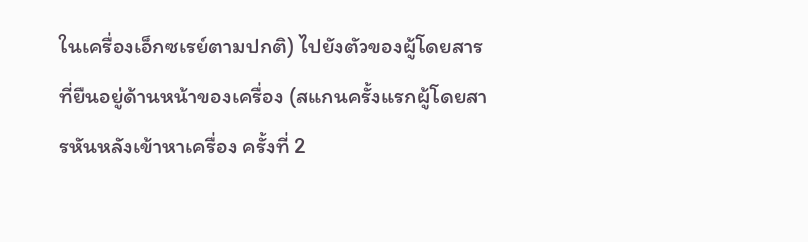ในเครื่องเอ็กซเรย์ตามปกติ) ไปยังตัวของผู้โดยสารที่ยืนอยู่ด้านหน้าของเครื่อง (สแกนครั้งแรกผู้โดยสารหันหลังเข้าหาเครื่อง ครั้งที่ 2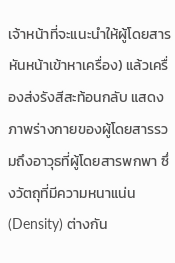เจ้าหน้าที่จะแนะนำให้ผู้โดยสารหันหน้าเข้าหาเครื่อง) แล้วเครื่องส่งรังสีสะท้อนกลับ แสดงภาพร่างกายของผู้โดยสารรวมถึงอาวุธที่ผู้โดยสารพกพา ซึ่งวัตถุที่มีความหนาแน่น (Density) ต่างกัน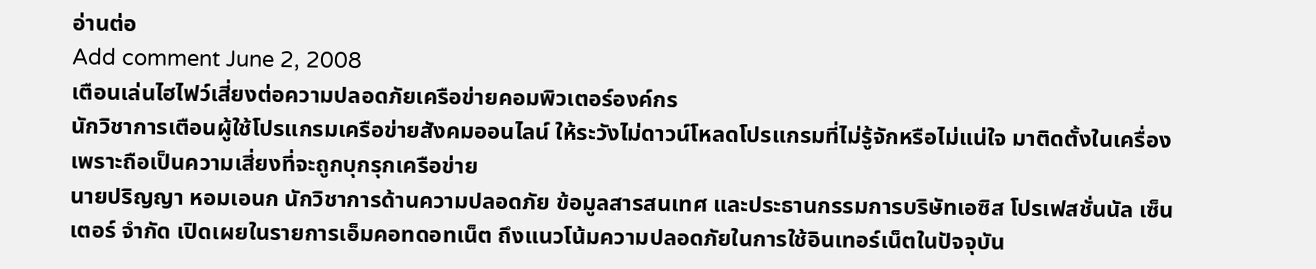อ่านต่อ
Add comment June 2, 2008
เตือนเล่นไฮไฟว์เสี่ยงต่อความปลอดภัยเครือข่ายคอมพิวเตอร์องค์กร
นักวิชาการเตือนผู้ใช้โปรแกรมเครือข่ายสังคมออนไลน์ ให้ระวังไม่ดาวน์โหลดโปรแกรมที่ไม่รู้จักหรือไม่แน่ใจ มาติดตั้งในเครื่องเพราะถือเป็นความเสี่ยงที่จะถูกบุกรุกเครือข่าย
นายปริญญา หอมเอนก นักวิชาการด้านความปลอดภัย ข้อมูลสารสนเทศ และประธานกรรมการบริษัทเอซิส โปรเฟสชั่นนัล เซ็นเตอร์ จำกัด เปิดเผยในรายการเอ็มคอทดอทเน็ต ถึงแนวโน้มความปลอดภัยในการใช้อินเทอร์เน็ตในปัจจุบัน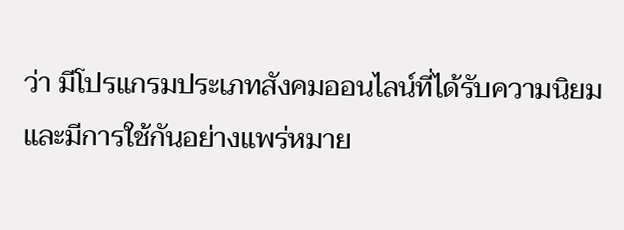ว่า มีโปรแกรมประเภทสังคมออนไลน์ที่ได้รับความนิยมและมีการใช้กันอย่างแพร่หมาย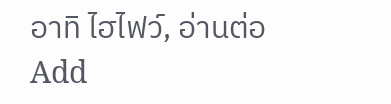อาทิ ไฮไฟว์, อ่านต่อ
Add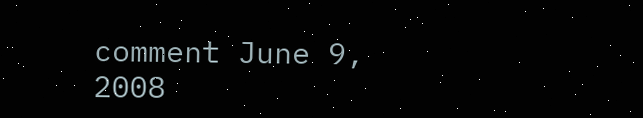comment June 9, 2008